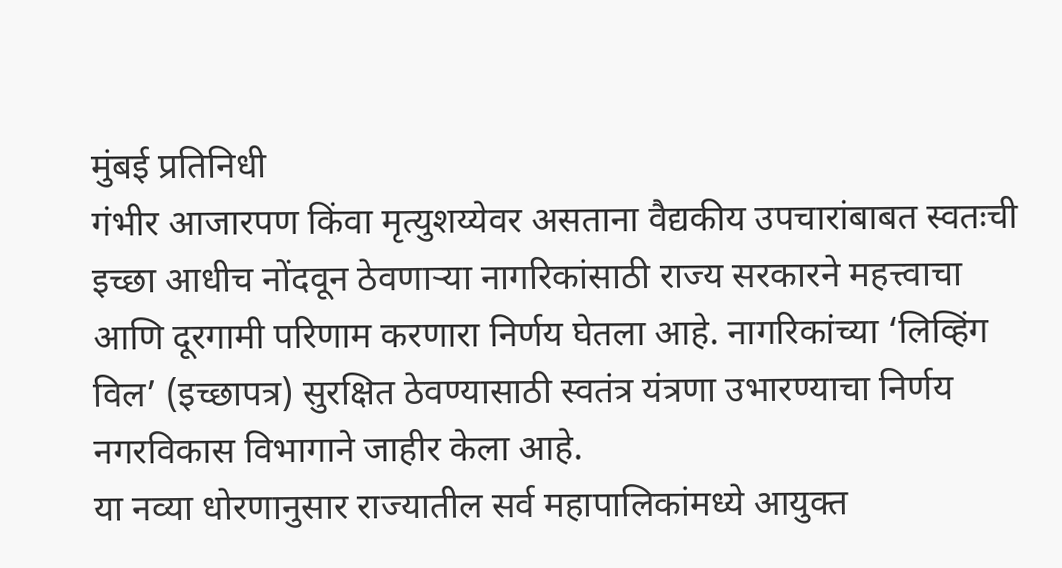मुंबई प्रतिनिधी
गंभीर आजारपण किंवा मृत्युशय्येवर असताना वैद्यकीय उपचारांबाबत स्वतःची इच्छा आधीच नोंदवून ठेवणाऱ्या नागरिकांसाठी राज्य सरकारने महत्त्वाचा आणि दूरगामी परिणाम करणारा निर्णय घेतला आहे. नागरिकांच्या ‘लिव्हिंग विल’ (इच्छापत्र) सुरक्षित ठेवण्यासाठी स्वतंत्र यंत्रणा उभारण्याचा निर्णय नगरविकास विभागाने जाहीर केला आहे.
या नव्या धोरणानुसार राज्यातील सर्व महापालिकांमध्ये आयुक्त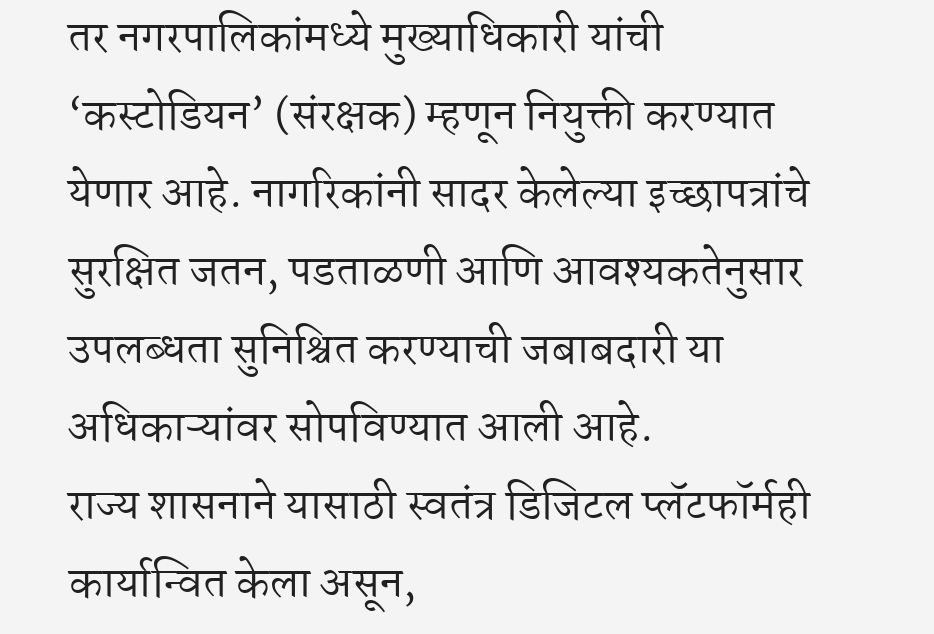तर नगरपालिकांमध्ये मुख्याधिकारी यांची ‘कस्टोडियन’ (संरक्षक) म्हणून नियुक्ती करण्यात येणार आहे. नागरिकांनी सादर केलेल्या इच्छापत्रांचे सुरक्षित जतन, पडताळणी आणि आवश्यकतेनुसार उपलब्धता सुनिश्चित करण्याची जबाबदारी या अधिकाऱ्यांवर सोपविण्यात आली आहे.
राज्य शासनाने यासाठी स्वतंत्र डिजिटल प्लॅटफॉर्मही कार्यान्वित केला असून,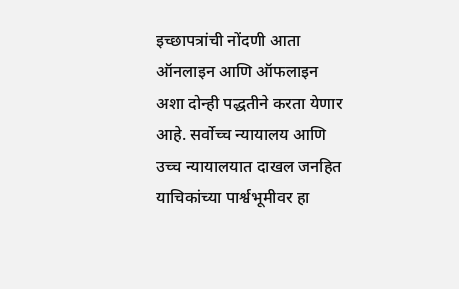इच्छापत्रांची नोंदणी आता ऑनलाइन आणि ऑफलाइन अशा दोन्ही पद्धतीने करता येणार आहे. सर्वोच्च न्यायालय आणि उच्च न्यायालयात दाखल जनहित याचिकांच्या पार्श्वभूमीवर हा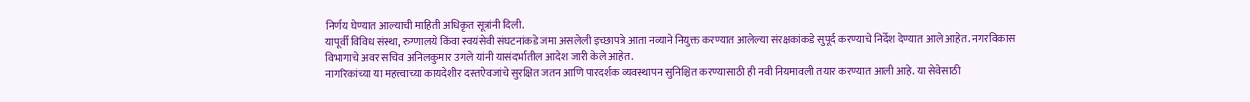निर्णय घेण्यात आल्याची माहिती अधिकृत सूत्रांनी दिली.
यापूर्वी विविध संस्था, रुग्णालये किंवा स्वयंसेवी संघटनांकडे जमा असलेली इच्छापत्रे आता नव्याने नियुक्त करण्यात आलेल्या संरक्षकांकडे सुपूर्द करण्याचे निर्देश देण्यात आले आहेत. नगरविकास विभागाचे अवर सचिव अनिलकुमार उगले यांनी यासंदर्भातील आदेश जारी केले आहेत.
नागरिकांच्या या महत्त्वाच्या कायदेशीर दस्तऐवजांचे सुरक्षित जतन आणि पारदर्शक व्यवस्थापन सुनिश्चित करण्यासाठी ही नवी नियमावली तयार करण्यात आली आहे. या सेवेसाठी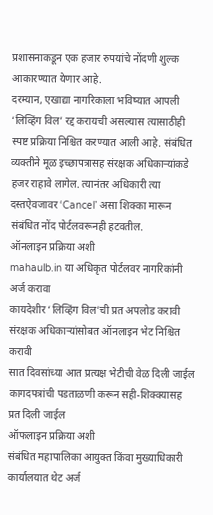प्रशासनाकडून एक हजार रुपयांचे नोंदणी शुल्क आकारण्यात येणार आहे.
दरम्यान, एखाद्या नागरिकाला भविष्यात आपली ‘लिव्हिंग विल’ रद्द करायची असल्यास त्यासाठीही स्पष्ट प्रक्रिया निश्चित करण्यात आली आहे. संबंधित व्यक्तीने मूळ इच्छापत्रासह संरक्षक अधिकाऱ्यांकडे हजर राहावे लागेल. त्यानंतर अधिकारी त्या दस्तऐवजावर ‘Cancel’ असा शिक्का मारून संबंधित नोंद पोर्टलवरूनही हटवतील.
ऑनलाइन प्रक्रिया अशी
mahaulb.in या अधिकृत पोर्टलवर नागरिकांनी अर्ज करावा
कायदेशीर ‘लिव्हिंग विल’ची प्रत अपलोड करावी
संरक्षक अधिकाऱ्यांसोबत ऑनलाइन भेट निश्चित करावी
सात दिवसांच्या आत प्रत्यक्ष भेटीची वेळ दिली जाईल
कागदपत्रांची पडताळणी करून सही-शिक्क्यासह प्रत दिली जाईल
ऑफलाइन प्रक्रिया अशी
संबंधित महापालिका आयुक्त किंवा मुख्याधिकारी कार्यालयात थेट अर्ज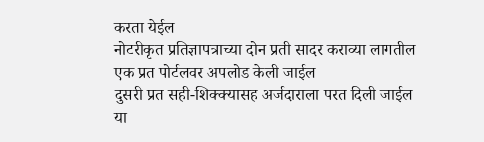करता येईल
नोटरीकृत प्रतिज्ञापत्राच्या दोन प्रती सादर कराव्या लागतील
एक प्रत पोर्टलवर अपलोड केली जाईल
दुसरी प्रत सही-शिक्क्यासह अर्जदाराला परत दिली जाईल
या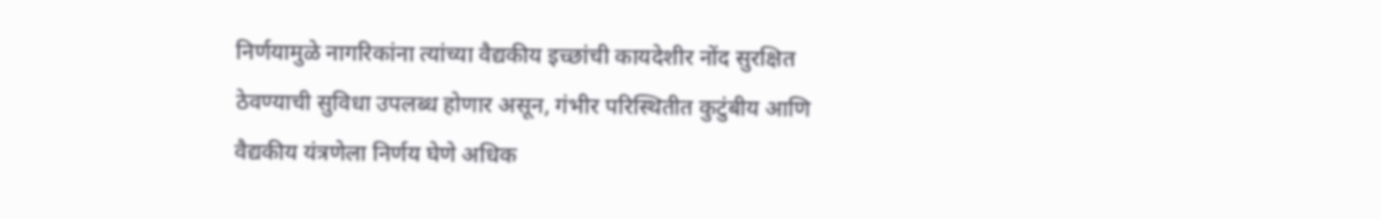निर्णयामुळे नागरिकांना त्यांच्या वैद्यकीय इच्छांची कायदेशीर नोंद सुरक्षित ठेवण्याची सुविधा उपलब्ध होणार असून, गंभीर परिस्थितीत कुटुंबीय आणि वैद्यकीय यंत्रणेला निर्णय घेणे अधिक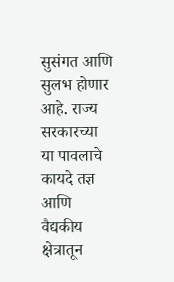सुसंगत आणि सुलभ होणार आहे. राज्य सरकारच्या या पावलाचे कायदे तज्ञ आणि वैद्यकीय क्षेत्रातून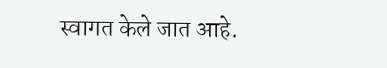स्वागत केले जात आहे.